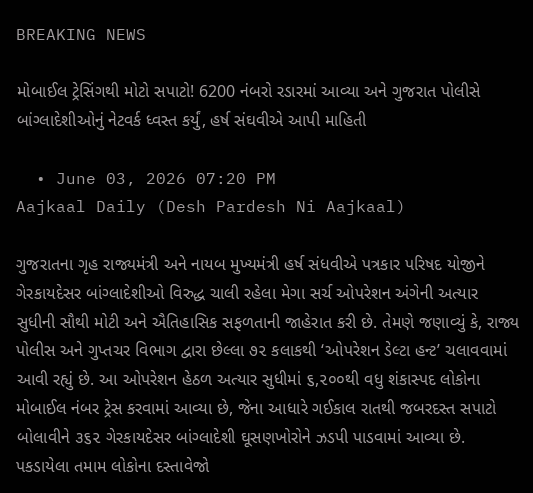BREAKING NEWS

મોબાઈલ ટ્રેસિંગથી મોટો સપાટો! 6200 નંબરો રડારમાં આવ્યા અને ગુજરાત પોલીસે બાંગ્લાદેશીઓનું નેટવર્ક ધ્વસ્ત કર્યું, હર્ષ સંઘવીએ આપી માહિતી

  • June 03, 2026 07:20 PM
Aajkaal Daily (Desh Pardesh Ni Aajkaal)

ગુજરાતના ગૃહ રાજ્યમંત્રી અને નાયબ મુખ્યમંત્રી હર્ષ સંધવીએ પત્રકાર પરિષદ યોજીને ગેરકાયદેસર બાંગ્લાદેશીઓ વિરુદ્ધ ચાલી રહેલા મેગા સર્ચ ઓપરેશન અંગેની અત્યાર સુધીની સૌથી મોટી અને ઐતિહાસિક સફળતાની જાહેરાત કરી છે. તેમણે જણાવ્યું કે, રાજ્ય પોલીસ અને ગુપ્તચર વિભાગ દ્વારા છેલ્લા ૭૨ કલાકથી ‘ઓપરેશન ડેલ્ટા હન્ટ’ ચલાવવામાં આવી રહ્યું છે. આ ઓપરેશન હેઠળ અત્યાર સુધીમાં ૬,૨૦૦થી વધુ શંકાસ્પદ લોકોના મોબાઈલ નંબર ટ્રેસ કરવામાં આવ્યા છે, જેના આધારે ગઈકાલ રાતથી જબરદસ્ત સપાટો બોલાવીને ૩૬૨ ગેરકાયદેસર બાંગ્લાદેશી ઘૂસણખોરોને ઝડપી પાડવામાં આવ્યા છે. પકડાયેલા તમામ લોકોના દસ્તાવેજો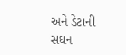અને ડેટાની સઘન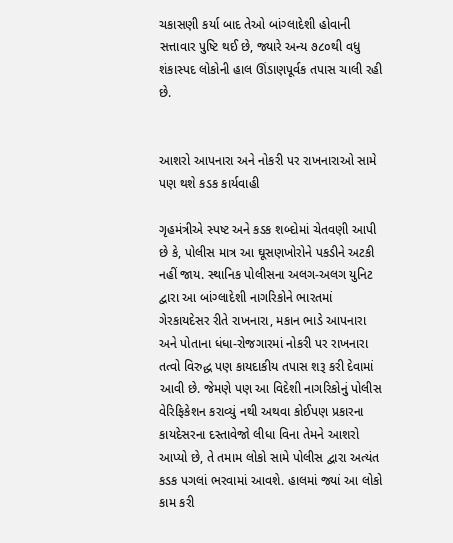ચકાસણી કર્યા બાદ તેઓ બાંગ્લાદેશી હોવાની સત્તાવાર પુષ્ટિ થઈ છે, જ્યારે અન્ય ૭૮૦થી વધુ શંકાસ્પદ લોકોની હાલ ઊંડાણપૂર્વક તપાસ ચાલી રહી છે.


આશરો આપનારા અને નોકરી પર રાખનારાઓ સામે પણ થશે કડક કાર્યવાહી

ગૃહમંત્રીએ સ્પષ્ટ અને કડક શબ્દોમાં ચેતવણી આપી છે કે, પોલીસ માત્ર આ ઘૂસણખોરોને પકડીને અટકી નહીં જાય. સ્થાનિક પોલીસના અલગ-અલગ યુનિટ દ્વારા આ બાંગ્લાદેશી નાગરિકોને ભારતમાં ગેરકાયદેસર રીતે રાખનારા, મકાન ભાડે આપનારા અને પોતાના ધંધા-રોજગારમાં નોકરી પર રાખનારા તત્વો વિરુદ્ધ પણ કાયદાકીય તપાસ શરૂ કરી દેવામાં આવી છે. જેમણે પણ આ વિદેશી નાગરિકોનું પોલીસ વેરિફિકેશન કરાવ્યું નથી અથવા કોઈપણ પ્રકારના કાયદેસરના દસ્તાવેજો લીધા વિના તેમને આશરો આપ્યો છે, તે તમામ લોકો સામે પોલીસ દ્વારા અત્યંત કડક પગલાં ભરવામાં આવશે. હાલમાં જ્યાં આ લોકો કામ કરી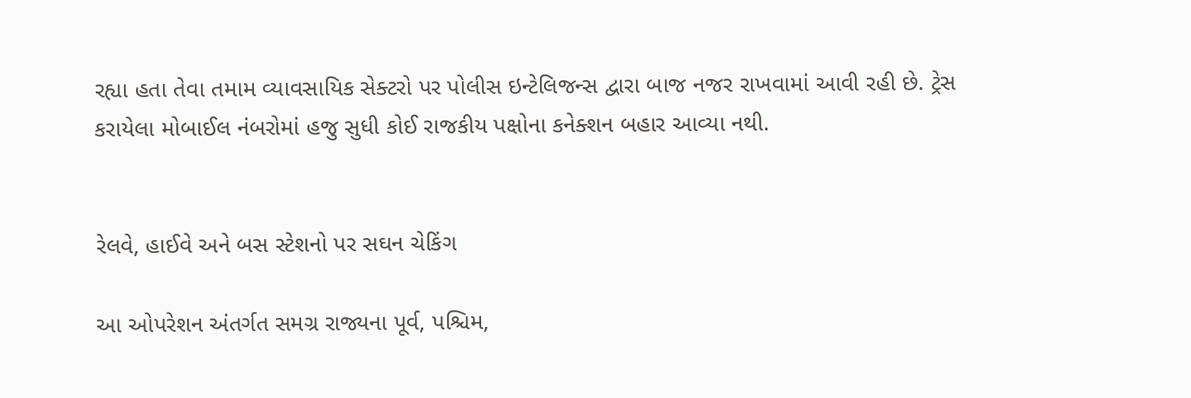રહ્યા હતા તેવા તમામ વ્યાવસાયિક સેક્ટરો પર પોલીસ ઇન્ટેલિજન્સ દ્વારા બાજ નજર રાખવામાં આવી રહી છે. ટ્રેસ કરાયેલા મોબાઈલ નંબરોમાં હજુ સુધી કોઈ રાજકીય પક્ષોના કનેક્શન બહાર આવ્યા નથી.


રેલવે, હાઈવે અને બસ સ્ટેશનો પર સઘન ચેકિંગ

આ ઓપરેશન અંતર્ગત સમગ્ર રાજ્યના પૂર્વ, પશ્ચિમ,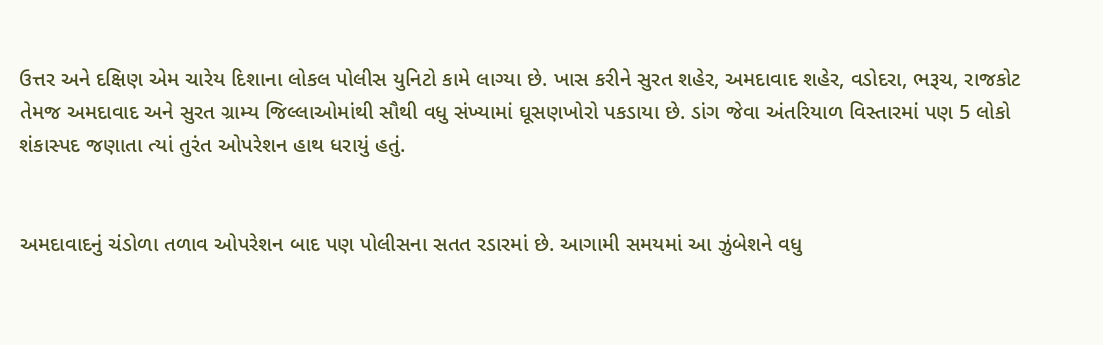ઉત્તર અને દક્ષિણ એમ ચારેય દિશાના લોકલ પોલીસ યુનિટો કામે લાગ્યા છે. ખાસ કરીને સુરત શહેર, અમદાવાદ શહેર, વડોદરા, ભરૂચ, રાજકોટ તેમજ અમદાવાદ અને સુરત ગ્રામ્ય જિલ્લાઓમાંથી સૌથી વધુ સંખ્યામાં ઘૂસણખોરો પકડાયા છે. ડાંગ જેવા અંતરિયાળ વિસ્તારમાં પણ 5 લોકો શંકાસ્પદ જણાતા ત્યાં તુરંત ઓપરેશન હાથ ધરાયું હતું.


અમદાવાદનું ચંડોળા તળાવ ઓપરેશન બાદ પણ પોલીસના સતત રડારમાં છે. આગામી સમયમાં આ ઝુંબેશને વધુ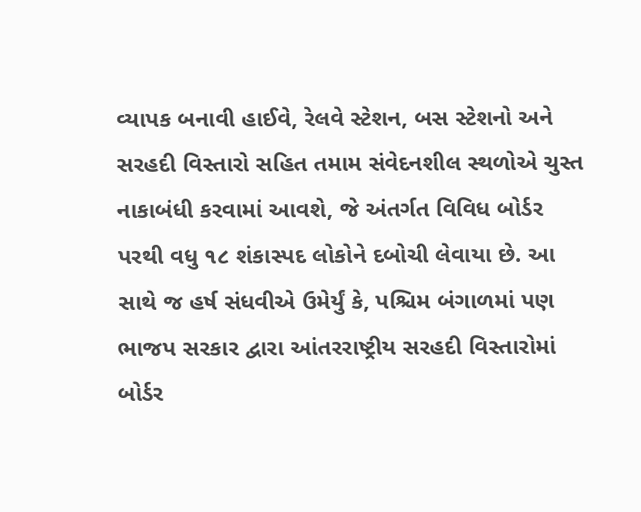વ્યાપક બનાવી હાઈવે, રેલવે સ્ટેશન, બસ સ્ટેશનો અને સરહદી વિસ્તારો સહિત તમામ સંવેદનશીલ સ્થળોએ ચુસ્ત નાકાબંધી કરવામાં આવશે, જે અંતર્ગત વિવિધ બોર્ડર પરથી વધુ ૧૮ શંકાસ્પદ લોકોને દબોચી લેવાયા છે. આ સાથે જ હર્ષ સંધવીએ ઉમેર્યું કે, પશ્ચિમ બંગાળમાં પણ ભાજપ સરકાર દ્વારા આંતરરાષ્ટ્રીય સરહદી વિસ્તારોમાં બોર્ડર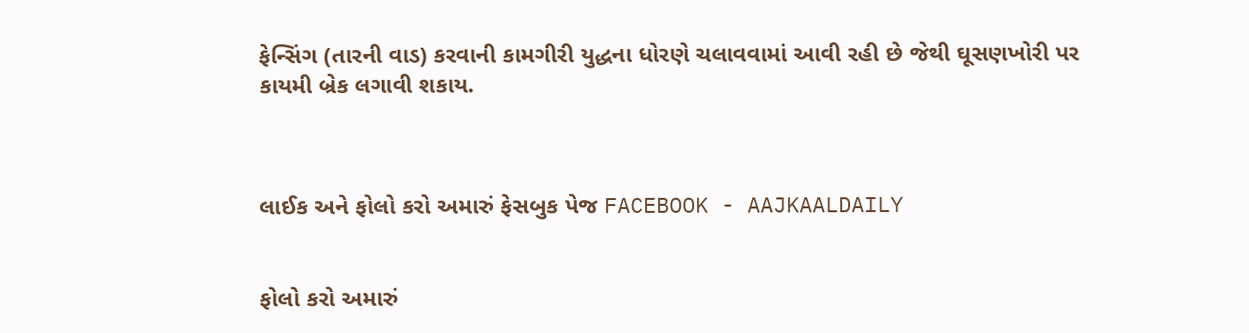ફેન્સિંગ (તારની વાડ) કરવાની કામગીરી યુદ્ધના ધોરણે ચલાવવામાં આવી રહી છે જેથી ઘૂસણખોરી પર કાયમી બ્રેક લગાવી શકાય.



લાઈક અને ફોલો કરો અમારું ફેસબુક પેજ FACEBOOK - AAJKAALDAILY


ફોલો કરો અમારું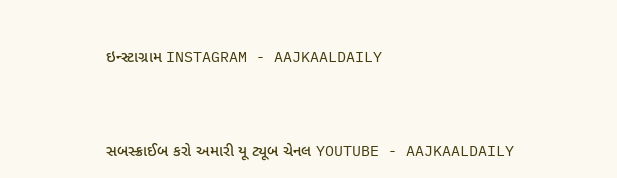ઇન્સ્ટાગ્રામ INSTAGRAM - AAJKAALDAILY


સબસ્ક્રાઈબ કરો અમારી યૂ ટ્યૂબ ચેનલ YOUTUBE - AAJKAALDAILY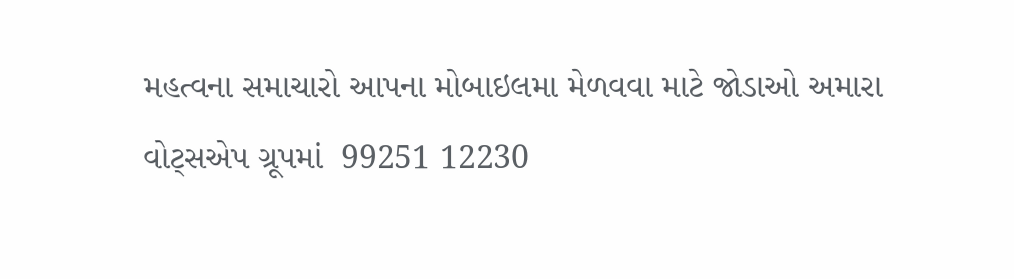મહત્વના સમાચારો આપના મોબાઇલમા મેળવવા માટે જોડાઓ અમારા વોટ્સએપ ગ્રૂપમાં  99251 12230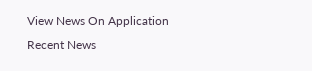View News On Application
Recent News